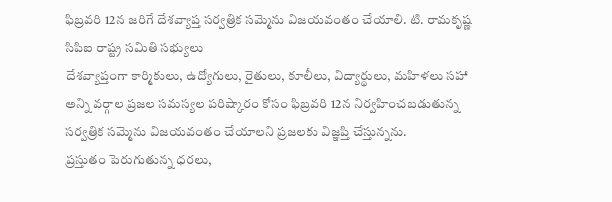ఫిబ్రవరి 12న జరిగే దేశవ్యాప్త సర్వత్రిక సమ్మెను విజయవంతం చేయాలి. టి. రామకృష్ణ సిపిఐ రాష్ట్ర సమితి సభ్యులు
దేశవ్యాప్తంగా కార్మికులు, ఉద్యోగులు, రైతులు, కూలీలు, విద్యార్థులు, మహిళలు సహా అన్ని వర్గాల ప్రజల సమస్యల పరిష్కారం కోసం ఫిబ్రవరి 12న నిర్వహించబడుతున్న సర్వత్రిక సమ్మెను విజయవంతం చేయాలని ప్రజలకు విజ్ఞప్తి చేస్తున్నను.
ప్రస్తుతం పెరుగుతున్న ధరలు,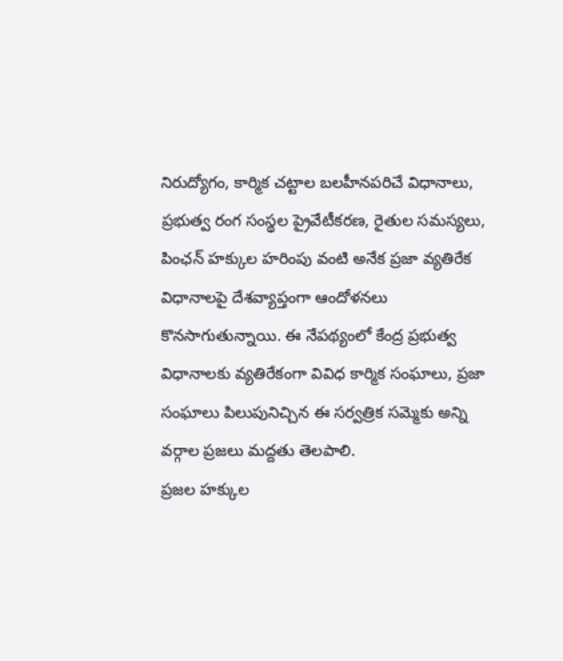నిరుద్యోగం, కార్మిక చట్టాల బలహీనపరిచే విధానాలు, ప్రభుత్వ రంగ సంస్థల ప్రైవేటీకరణ, రైతుల సమస్యలు, పింఛన్ హక్కుల హరింపు వంటి అనేక ప్రజా వ్యతిరేక విధానాలపై దేశవ్యాప్తంగా ఆందోళనలు కొనసాగుతున్నాయి. ఈ నేపథ్యంలో కేంద్ర ప్రభుత్వ విధానాలకు వ్యతిరేకంగా వివిధ కార్మిక సంఘాలు, ప్రజా సంఘాలు పిలుపునిచ్చిన ఈ సర్వత్రిక సమ్మెకు అన్ని వర్గాల ప్రజలు మద్దతు తెలపాలి.
ప్రజల హక్కుల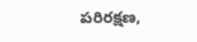పరిరక్షణ,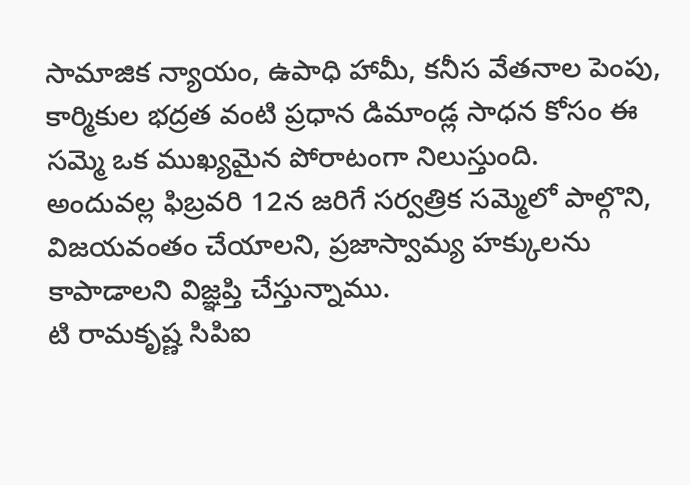సామాజిక న్యాయం, ఉపాధి హామీ, కనీస వేతనాల పెంపు, కార్మికుల భద్రత వంటి ప్రధాన డిమాండ్ల సాధన కోసం ఈ సమ్మె ఒక ముఖ్యమైన పోరాటంగా నిలుస్తుంది.
అందువల్ల ఫిబ్రవరి 12న జరిగే సర్వత్రిక సమ్మెలో పాల్గొని, విజయవంతం చేయాలని, ప్రజాస్వామ్య హక్కులను కాపాడాలని విజ్ఞప్తి చేస్తున్నాము.
టి రామకృష్ణ సిపిఐ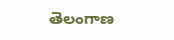తెలంగాణ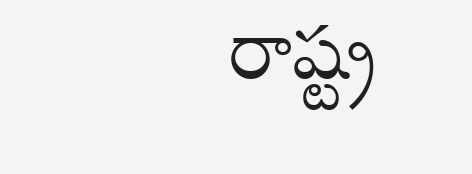రాష్ట్ర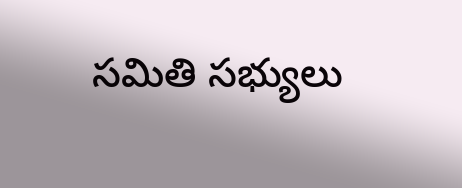సమితి సభ్యులు